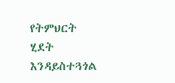የትምህርት ሂደት እንዳይስተጓጎል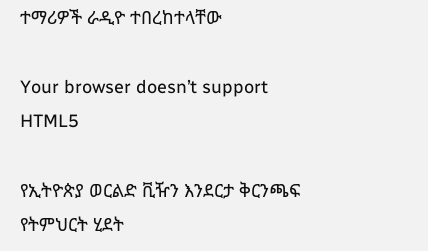ተማሪዎች ራዲዮ ተበረከተላቸው

Your browser doesn’t support HTML5

የኢትዮጵያ ወርልድ ቪዥን እንደርታ ቅርንጫፍ የትምህርት ሂደት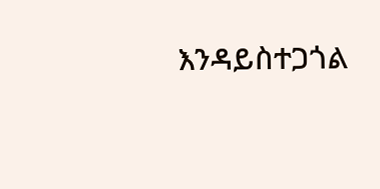እንዳይስተጋጎል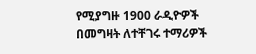የሚያግዙ 1900 ራዲዮዎች በመግዛት ለተቸገሩ ተማሪዎች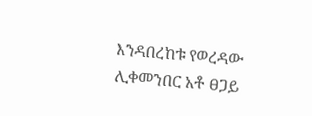እንዳበረከቱ የወረዳው ሊቀመንበር አቶ ፀጋይ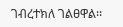ገብረተክለ ገልፀዋል፡፡